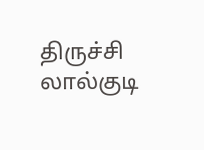திருச்சி லால்குடி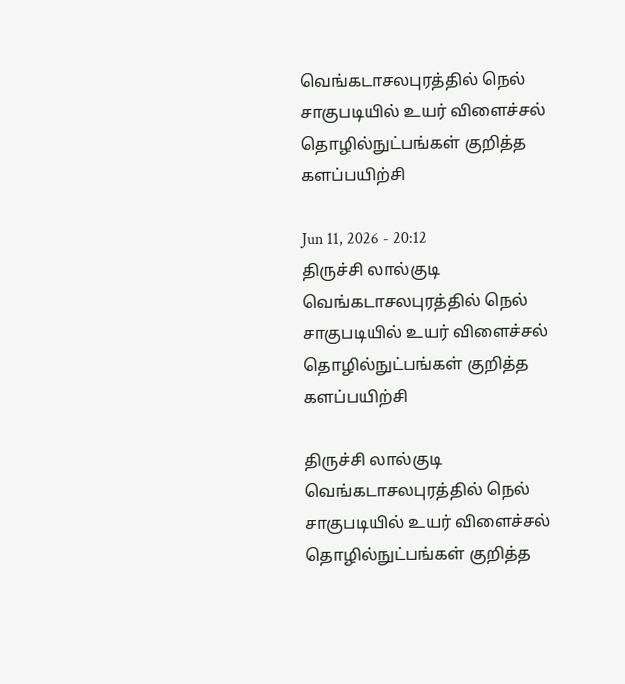வெங்கடாசலபுரத்தில் நெல் சாகுபடியில் உயர் விளைச்சல் தொழில்நுட்பங்கள் குறித்த களப்பயிற்சி

Jun 11, 2026 - 20:12
திருச்சி லால்குடி வெங்கடாசலபுரத்தில் நெல் சாகுபடியில் உயர் விளைச்சல் தொழில்நுட்பங்கள் குறித்த களப்பயிற்சி

திருச்சி லால்குடி வெங்கடாசலபுரத்தில் நெல் சாகுபடியில் உயர் விளைச்சல் தொழில்நுட்பங்கள் குறித்த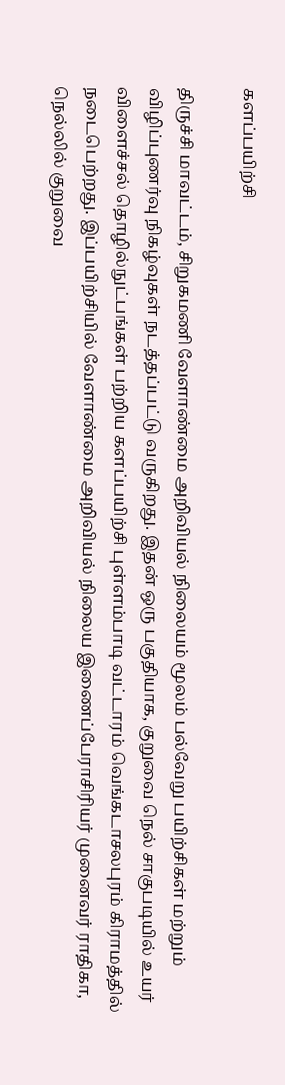களப்பயிற்சி

திருச்சி மாவட்டம், சிறுகமணி வேளாண்மை அறிவியல் நிலையம் மூலம் பல்வேறு பயிற்சிகள் மற்றும் விழிப்புணர்வு நிகழ்வுகள் நடத்தப்பட்டு வருகிறது. இதன் ஒரு பகுதியாக, குறுவை நெல் சாகுபடியில் உயர் விளைச்சல் தொழில்நுட்பங்கள் பற்றிய களப்பயிற்சி புள்ளம்பாடி வட்டாரம் வெங்கடாசலபுரம் கிராமத்தில் நடைபெற்றது. இப்பயிற்சியில் வேளாண்மை அறிவியல் நிலைய இணைப்பேராசிரியர் முனைவர் ராதிகா, நெல்லில் குறுவை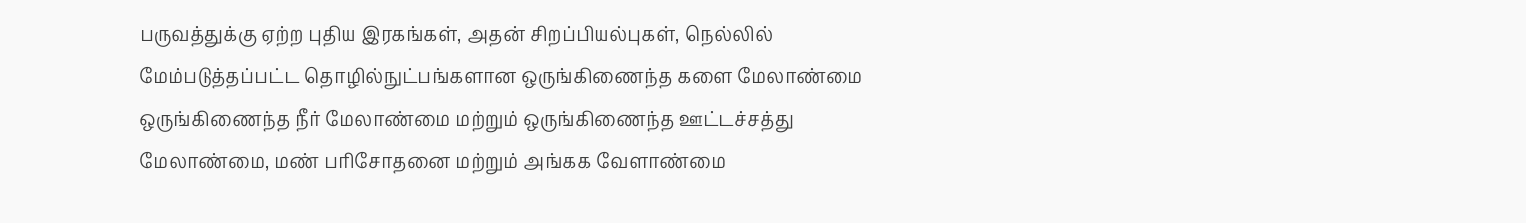பருவத்துக்கு ஏற்ற புதிய இரகங்கள், அதன் சிறப்பியல்புகள், நெல்லில் மேம்படுத்தப்பட்ட தொழில்நுட்பங்களான ஒருங்கிணைந்த களை மேலாண்மை ஒருங்கிணைந்த நீர் மேலாண்மை மற்றும் ஒருங்கிணைந்த ஊட்டச்சத்து மேலாண்மை, மண் பரிசோதனை மற்றும் அங்கக வேளாண்மை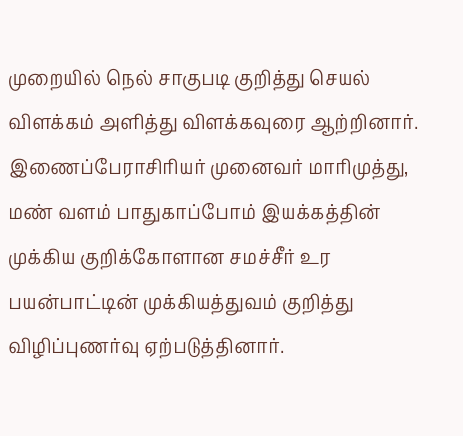முறையில் நெல் சாகுபடி குறித்து செயல் விளக்கம் அளித்து விளக்கவுரை ஆற்றினார். இணைப்பேராசிரியர் முனைவர் மாரிமுத்து, மண் வளம் பாதுகாப்போம் இயக்கத்தின் முக்கிய குறிக்கோளான சமச்சீர் உர பயன்பாட்டின் முக்கியத்துவம் குறித்து விழிப்புணர்வு ஏற்படுத்தினார்.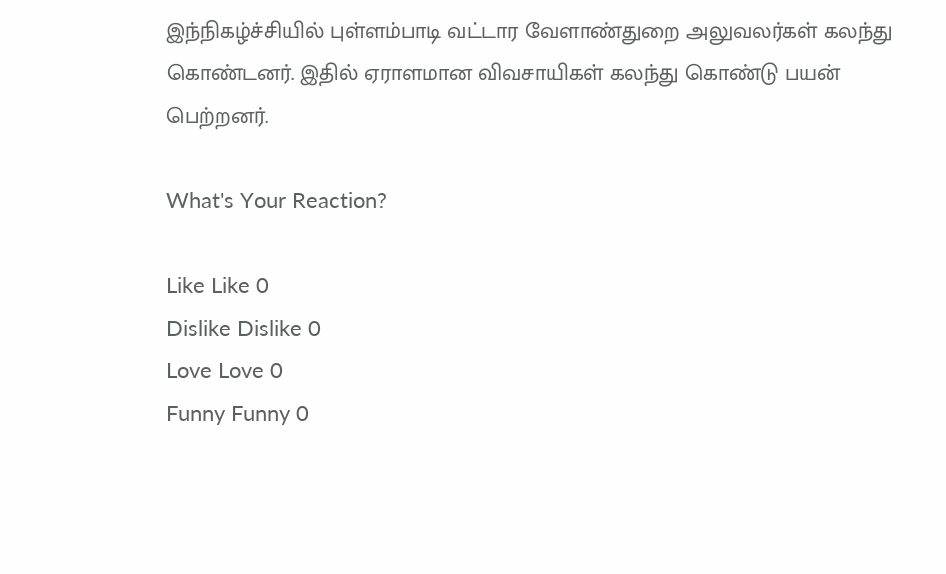இந்நிகழ்ச்சியில் புள்ளம்பாடி வட்டார வேளாண்துறை அலுவலர்கள் கலந்து கொண்டனர். இதில் ஏராளமான விவசாயிகள் கலந்து கொண்டு பயன் பெற்றனர்.

What's Your Reaction?

Like Like 0
Dislike Dislike 0
Love Love 0
Funny Funny 0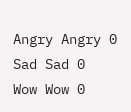Angry Angry 0
Sad Sad 0
Wow Wow 0